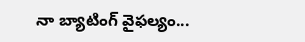నా బ్యాటింగ్ వైఫల్యం...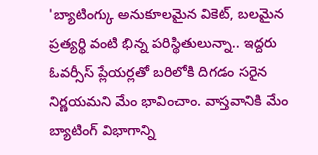'బ్యాటింగ్కు అనుకూలమైన వికెట్, బలమైన ప్రత్యర్థి వంటి భిన్న పరిస్థితులున్నా.. ఇద్దరు ఓవర్సీస్ ప్లేయర్లతో బరిలోకి దిగడం సరైన నిర్ణయమని మేం భావించాం. వాస్తవానికి మేం బ్యాటింగ్ విభాగాన్ని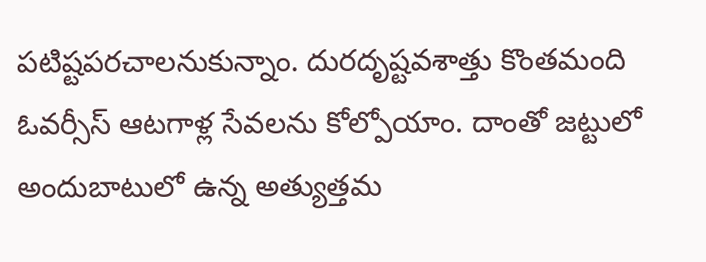పటిష్టపరచాలనుకున్నాం. దురదృష్టవశాత్తు కొంతమంది ఓవర్సీస్ ఆటగాళ్ల సేవలను కోల్పోయాం. దాంతో జట్టులో అందుబాటులో ఉన్న అత్యుత్తమ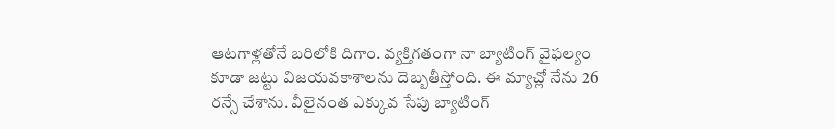ఆటగాళ్లతోనే బరిలోకి దిగాం. వ్యక్తిగతంగా నా బ్యాటింగ్ వైఫల్యం కూడా జట్టు విజయవకాశాలను దెబ్బతీస్తోంది. ఈ మ్యాచ్లో నేను 26 రన్సే చేశాను. వీలైనంత ఎక్కువ సేపు బ్యాటింగ్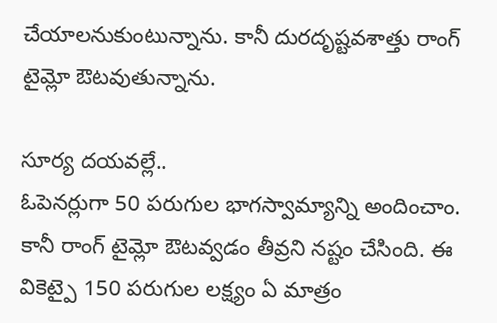చేయాలనుకుంటున్నాను. కానీ దురదృష్టవశాత్తు రాంగ్ టైమ్లో ఔటవుతున్నాను.

సూర్య దయవల్లే..
ఓపెనర్లుగా 50 పరుగుల భాగస్వామ్యాన్ని అందించాం. కానీ రాంగ్ టైమ్లో ఔటవ్వడం తీవ్రని నష్టం చేసింది. ఈ వికెట్పై 150 పరుగుల లక్ష్యం ఏ మాత్రం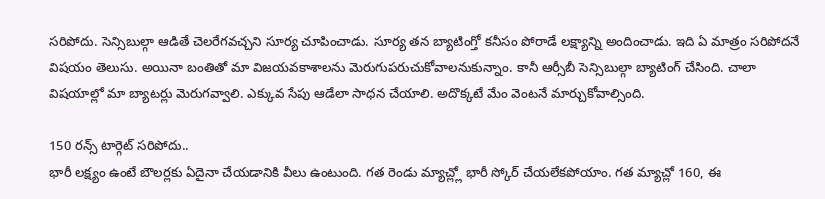సరిపోదు. సెన్సిబుల్గా ఆడితే చెలరేగవచ్చని సూర్య చూపించాడు. సూర్య తన బ్యాటింగ్తో కనీసం పోరాడే లక్ష్యాన్ని అందించాడు. ఇది ఏ మాత్రం సరిపోదనే విషయం తెలుసు. అయినా బంతితో మా విజయవకాశాలను మెరుగుపరుచుకోవాలనుకున్నాం. కానీ ఆర్సీబీ సెన్సిబుల్గా బ్యాటింగ్ చేసింది. చాలా విషయాల్లో మా బ్యాటర్లు మెరుగవ్వాలి. ఎక్కువ సేపు ఆడేలా సాధన చేయాలి. అదొక్కటే మేం వెంటనే మార్చుకోవాల్సింది.

150 రన్స్ టార్గెట్ సరిపోదు..
భారీ లక్ష్యం ఉంటే బౌలర్లకు ఏదైనా చేయడానికి వీలు ఉంటుంది. గత రెండు మ్యాచ్ల్లో భారీ స్కోర్ చేయలేకపోయాం. గత మ్యాచ్లో 160, ఈ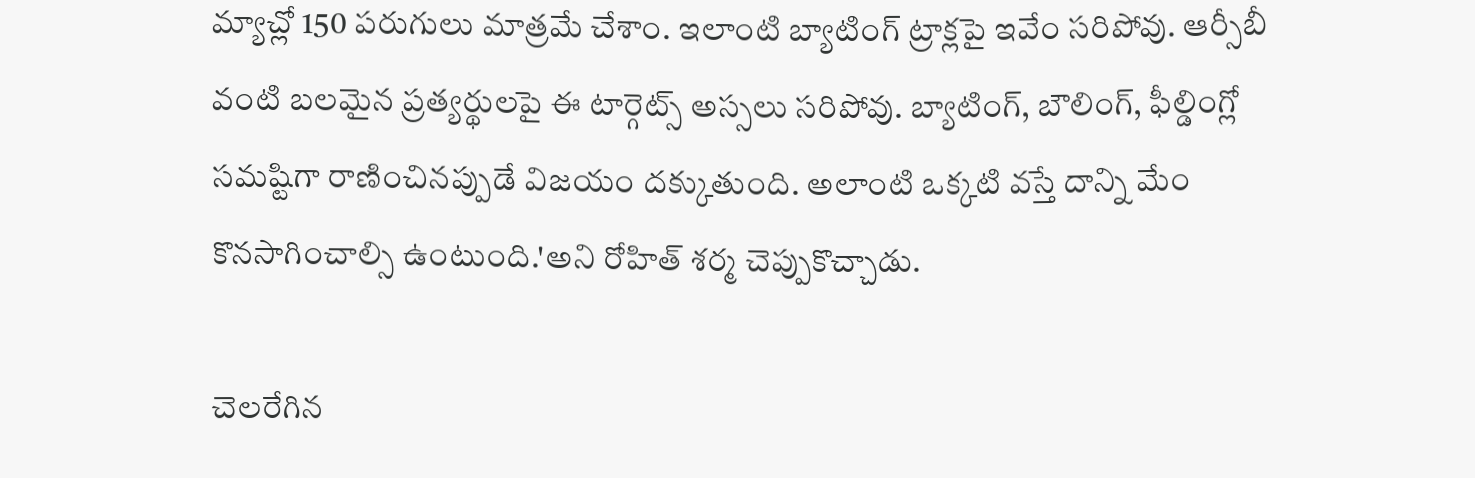మ్యాచ్లో 150 పరుగులు మాత్రమే చేశాం. ఇలాంటి బ్యాటింగ్ ట్రాక్లపై ఇవేం సరిపోవు. ఆర్సీబీ వంటి బలమైన ప్రత్యర్థులపై ఈ టార్గెట్స్ అస్సలు సరిపోవు. బ్యాటింగ్, బౌలింగ్, ఫీల్డింగ్లో సమష్టిగా రాణించినప్పుడే విజయం దక్కుతుంది. అలాంటి ఒక్కటి వస్తే దాన్ని మేం కొనసాగించాల్సి ఉంటుంది.'అని రోహిత్ శర్మ చెప్పుకొచ్చాడు.

చెలరేగిన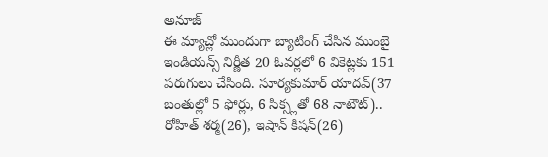అనూజ్
ఈ మ్యాచ్లో ముందుగా బ్యాటింగ్ చేసిన ముంబై ఇండియన్స్ నిర్ణీత 20 ఓవర్లలో 6 వికెట్లకు 151 పరుగులు చేసింది. సూర్యకుమార్ యాదవ్(37 బంతుల్లో 5 ఫోర్లు, 6 సిక్స్లతో 68 నాటౌట్).. రోహిత్ శర్మ(26), ఇషాన్ కిషన్(26)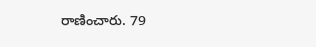రాణించారు. 79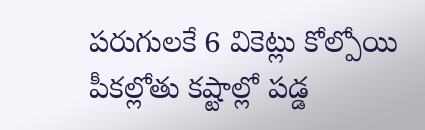పరుగులకే 6 వికెట్లు కోల్పోయి పీకల్లోతు కష్టాల్లో పడ్డ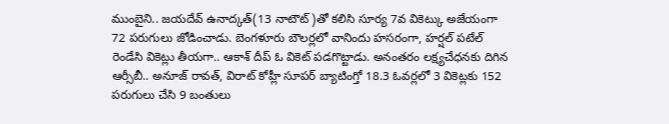ముంబైని.. జయదేవ్ ఉనాద్కత్(13 నాటౌట్)తో కలిసి సూర్య 7వ వికెట్కు అజేయంగా 72 పరుగులు జోడించాడు. బెంగళూరు బౌలర్లలో వానిందు హసరంగా, హర్షల్ పటేల్ రెండేసి వికెట్లు తీయగా.. ఆకాశ్ దీప్ ఓ వికెట్ పడగొట్టాడు. అనంతరం లక్ష్యచేధనకు దిగిన ఆర్సీబీ.. అనూజ్ రావత్, విరాట్ కోహ్లీ సూపర్ బ్యాటింగ్తో 18.3 ఓవర్లలో 3 వికెట్లకు 152 పరుగులు చేసి 9 బంతులు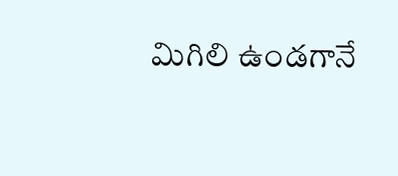మిగిలి ఉండగానే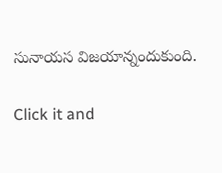సునాయస విజయాన్నందుకుంది.


Click it and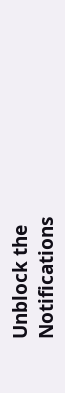Unblock the Notifications